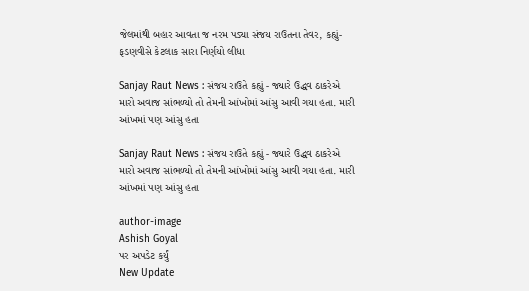જેલમાંથી બહાર આવતા જ નરમ પડ્યા સંજય રાઉતના તેવર, કહ્યું- ફડણવીસે કેટલાક સારા નિર્ણયો લીધા

Sanjay Raut News : સંજય રાઉતે કહ્યું - જ્યારે ઉદ્ધવ ઠાકરેએ મારો અવાજ સાંભળ્યો તો તેમની આંખોમાં આંસુ આવી ગયા હતા. મારી આંખમાં પણ આંસુ હતા

Sanjay Raut News : સંજય રાઉતે કહ્યું - જ્યારે ઉદ્ધવ ઠાકરેએ મારો અવાજ સાંભળ્યો તો તેમની આંખોમાં આંસુ આવી ગયા હતા. મારી આંખમાં પણ આંસુ હતા

author-image
Ashish Goyal
પર અપડેટ કર્યું
New Update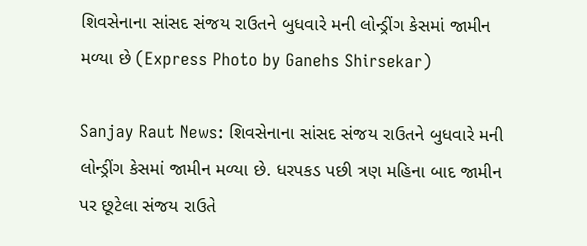શિવસેનાના સાંસદ સંજય રાઉતને બુધવારે મની લોન્ડ્રીંગ કેસમાં જામીન મળ્યા છે (Express Photo by Ganehs Shirsekar)

Sanjay Raut News: શિવસેનાના સાંસદ સંજય રાઉતને બુધવારે મની લોન્ડ્રીંગ કેસમાં જામીન મળ્યા છે. ધરપકડ પછી ત્રણ મહિના બાદ જામીન પર છૂટેલા સંજય રાઉતે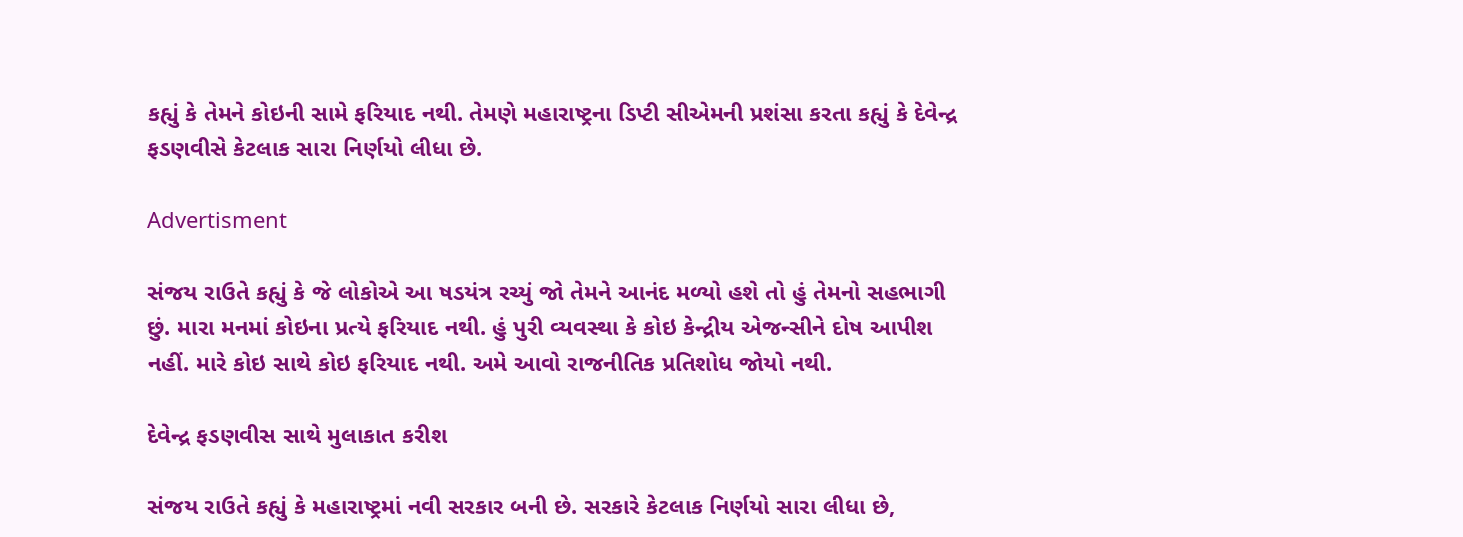કહ્યું કે તેમને કોઇની સામે ફરિયાદ નથી. તેમણે મહારાષ્ટ્રના ડિપ્ટી સીએમની પ્રશંસા કરતા કહ્યું કે દેવેન્દ્ર ફડણવીસે કેટલાક સારા નિર્ણયો લીધા છે.

Advertisment

સંજય રાઉતે કહ્યું કે જે લોકોએ આ ષડયંત્ર રચ્યું જો તેમને આનંદ મળ્યો હશે તો હું તેમનો સહભાગી છું. મારા મનમાં કોઇના પ્રત્યે ફરિયાદ નથી. હું પુરી વ્યવસ્થા કે કોઇ કેન્દ્રીય એજન્સીને દોષ આપીશ નહીં. મારે કોઇ સાથે કોઇ ફરિયાદ નથી. અમે આવો રાજનીતિક પ્રતિશોધ જોયો નથી.

દેવેન્દ્ર ફડણવીસ સાથે મુલાકાત કરીશ

સંજય રાઉતે કહ્યું કે મહારાષ્ટ્રમાં નવી સરકાર બની છે. સરકારે કેટલાક નિર્ણયો સારા લીધા છે,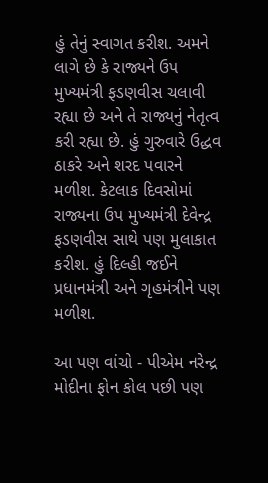હું તેનું સ્વાગત કરીશ. અમને લાગે છે કે રાજ્યને ઉપ મુખ્યમંત્રી ફડણવીસ ચલાવી રહ્યા છે અને તે રાજ્યનું નેતૃત્વ કરી રહ્યા છે. હું ગુરુવારે ઉદ્ધવ ઠાકરે અને શરદ પવારને મળીશ. કેટલાક દિવસોમાં રાજ્યના ઉપ મુખ્યમંત્રી દેવેન્દ્ર ફડણવીસ સાથે પણ મુલાકાત કરીશ. હું દિલ્હી જઈને પ્રધાનમંત્રી અને ગૃહમંત્રીને પણ મળીશ.

આ પણ વાંચો - પીએમ નરેન્દ્ર મોદીના ફોન કોલ પછી પણ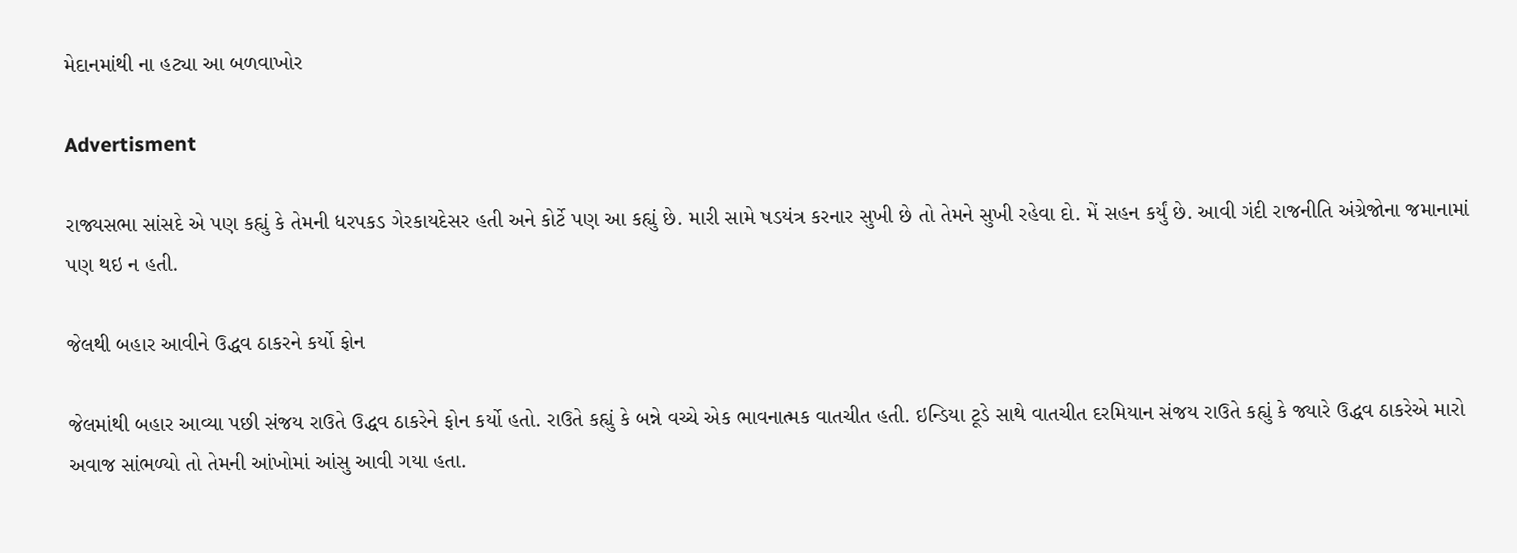મેદાનમાંથી ના હટ્યા આ બળવાખોર

Advertisment

રાજ્યસભા સાંસદે એ પણ કહ્યું કે તેમની ધરપકડ ગેરકાયદેસર હતી અને કોર્ટે પણ આ કહ્યું છે. મારી સામે ષડયંત્ર કરનાર સુખી છે તો તેમને સુખી રહેવા દો. મેં સહન કર્યું છે. આવી ગંદી રાજનીતિ અંગ્રેજોના જમાનામાં પણ થઇ ન હતી.

જેલથી બહાર આવીને ઉદ્ધવ ઠાકરને કર્યો ફોન

જેલમાંથી બહાર આવ્યા પછી સંજય રાઉતે ઉદ્ધવ ઠાકરેને ફોન કર્યો હતો. રાઉતે કહ્યું કે બન્ને વચ્ચે એક ભાવનાત્મક વાતચીત હતી. ઇન્ડિયા ટૂડે સાથે વાતચીત દરમિયાન સંજય રાઉતે કહ્યું કે જ્યારે ઉદ્ધવ ઠાકરેએ મારો અવાજ સાંભળ્યો તો તેમની આંખોમાં આંસુ આવી ગયા હતા.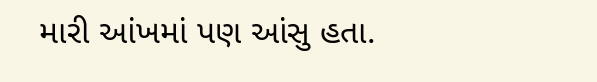મારી આંખમાં પણ આંસુ હતા.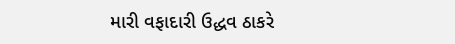મારી વફાદારી ઉદ્ધવ ઠાકરે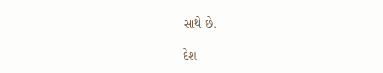સાથે છે.

દેશ